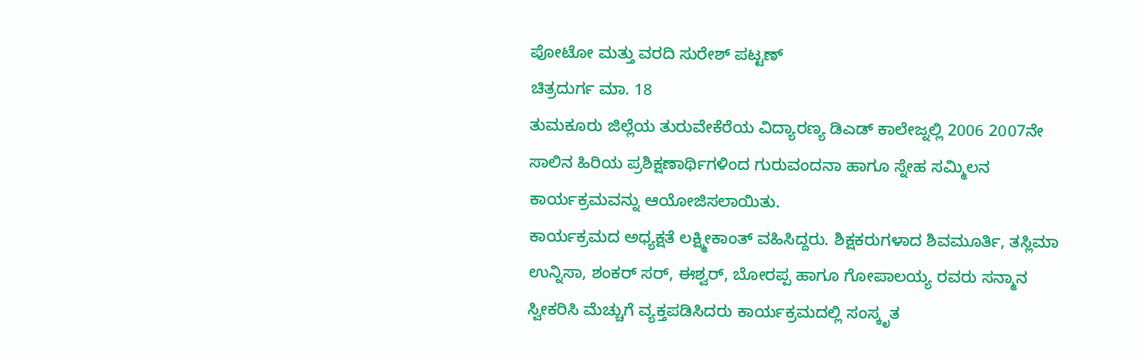ಪೋಟೋ ಮತ್ತು ವರದಿ ಸುರೇಶ್ ಪಟ್ಟಣ್
ಚಿತ್ರದುರ್ಗ ಮಾ. 18
ತುಮಕೂರು ಜಿಲ್ಲೆಯ ತುರುವೇಕೆರೆಯ ವಿದ್ಯಾರಣ್ಯ ಡಿಎಡ್ ಕಾಲೇಜ್ನಲ್ಲಿ 2006 2007ನೇ ಸಾಲಿನ ಹಿರಿಯ ಪ್ರಶಿಕ್ಷಣಾರ್ಥಿಗಳಿಂದ ಗುರುವಂದನಾ ಹಾಗೂ ಸ್ನೇಹ ಸಮ್ಮಿಲನ ಕಾರ್ಯಕ್ರಮವನ್ನು ಆಯೋಜಿಸಲಾಯಿತು.
ಕಾರ್ಯಕ್ರಮದ ಅಧ್ಯಕ್ಷತೆ ಲಕ್ಷ್ಮೀಕಾಂತ್ ವಹಿಸಿದ್ದರು. ಶಿಕ್ಷಕರುಗಳಾದ ಶಿವಮೂರ್ತಿ, ತಸ್ಲಿಮಾ ಉನ್ನಿಸಾ, ಶಂಕರ್ ಸರ್, ಈಶ್ವರ್, ಬೋರಪ್ಪ ಹಾಗೂ ಗೋಪಾಲಯ್ಯ ರವರು ಸನ್ಮಾನ ಸ್ವೀಕರಿಸಿ ಮೆಚ್ಚುಗೆ ವ್ಯಕ್ತಪಡಿಸಿದರು ಕಾರ್ಯಕ್ರಮದಲ್ಲಿ ಸಂಸ್ಕೃತ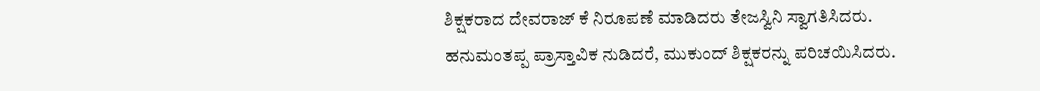ಶಿಕ್ಷಕರಾದ ದೇವರಾಜ್ ಕೆ ನಿರೂಪಣೆ ಮಾಡಿದರು ತೇಜಸ್ವಿನಿ ಸ್ವಾಗತಿಸಿದರು. ಹನುಮಂತಪ್ಪ ಪ್ರಾಸ್ತಾವಿಕ ನುಡಿದರೆ, ಮುಕುಂದ್ ಶಿಕ್ಷಕರನ್ನು ಪರಿಚಯಿಸಿದರು.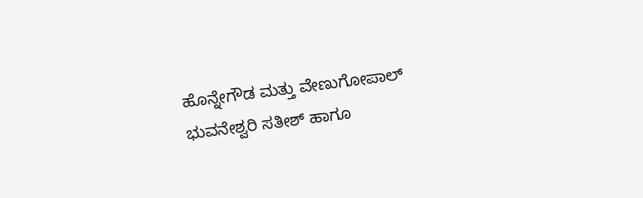ಹೊನ್ನೇಗೌಡ ಮತ್ತು ವೇಣುಗೋಪಾಲ್ ಭುವನೇಶ್ವರಿ ಸತೀಶ್ ಹಾಗೂ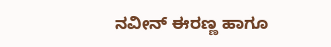ನವೀನ್ ಈರಣ್ಣ ಹಾಗೂ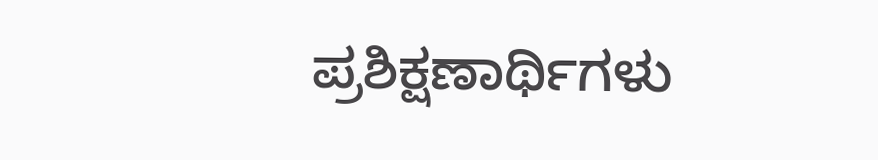ಪ್ರಶಿಕ್ಷಣಾರ್ಥಿಗಳು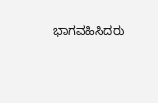ಭಾಗವಹಿಸಿದರು